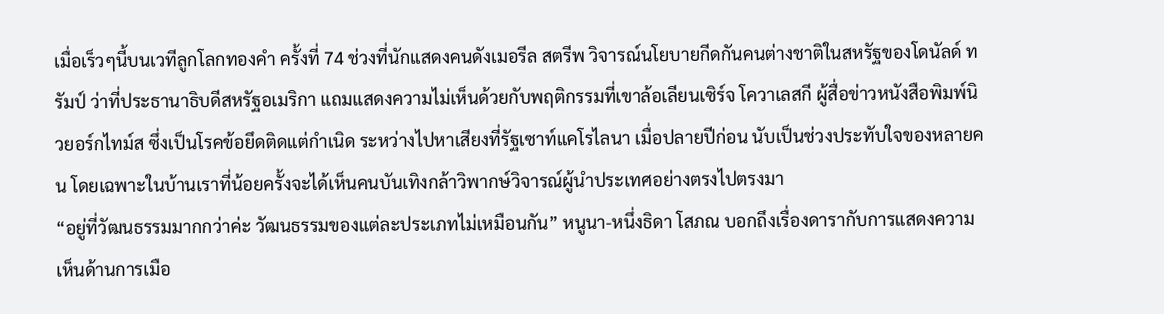เมื่อเร็วๆนี้บนเวทีลูกโลกทองคำ ครั้งที่ 74 ช่วงที่นักแสดงคนดังเมอรีล สตรีพ วิจารณ์นโยบายกีดกันคนต่างชาติในสหรัฐของโดนัลด์ ทรัมป์ ว่าที่ประธานาธิบดีสหรัฐอเมริกา แถมแสดงความไม่เห็นด้วยกับพฤติกรรมที่เขาล้อเลียนเซิร์จ โควาเลสกี ผู้สื่อข่าวหนังสือพิมพ์นิวยอร์กไทม์ส ซึ่งเป็นโรคข้อยึดติดแต่กำเนิด ระหว่างไปหาเสียงที่รัฐเซาท์แคโรไลนา เมื่อปลายปีก่อน นับเป็นช่วงประทับใจของหลายคน โดยเฉพาะในบ้านเราที่น้อยครั้งจะได้เห็นคนบันเทิงกล้าวิพากษ์วิจารณ์ผู้นำประเทศอย่างตรงไปตรงมา
“อยู่ที่วัฒนธรรมมากกว่าค่ะ วัฒนธรรมของแต่ละประเภทไม่เหมือนกัน” หนูนา-หนึ่งธิดา โสภณ บอกถึงเรื่องดารากับการแสดงความเห็นด้านการเมือ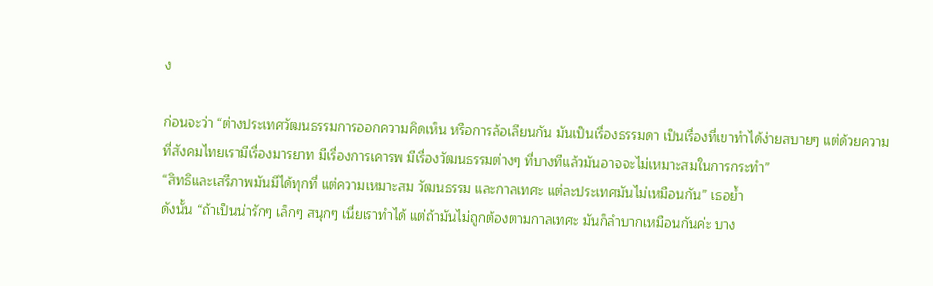ง

ก่อนจะว่า “ต่างประเทศวัฒนธรรมการออกความคิดเห็น หรือการล้อเลียนกัน มันเป็นเรื่องธรรมดา เป็นเรื่องที่เขาทำได้ง่ายสบายๆ แต่ด้วยความที่สังคมไทยเรามีเรื่องมารยาท มีเรื่องการเคารพ มีเรื่องวัฒนธรรมต่างๆ ที่บางทีแล้วมันอาจจะไม่เหมาะสมในการกระทำ”
“สิทธิและเสรีภาพมันมีได้ทุกที่ แต่ความเหมาะสม วัฒนธรรม และกาลเทศะ แต่ละประเทศมันไม่เหมือนกัน” เธอย้ำ
ดังนั้น “ถ้าเป็นน่ารักๆ เล็กๆ สนุกๆ เนี่ยเราทำได้ แต่ถ้ามันไม่ถูกต้องตามกาลเทศะ มันก็ลำบากเหมือนกันค่ะ บาง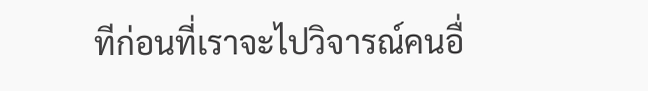ทีก่อนที่เราจะไปวิจารณ์คนอื่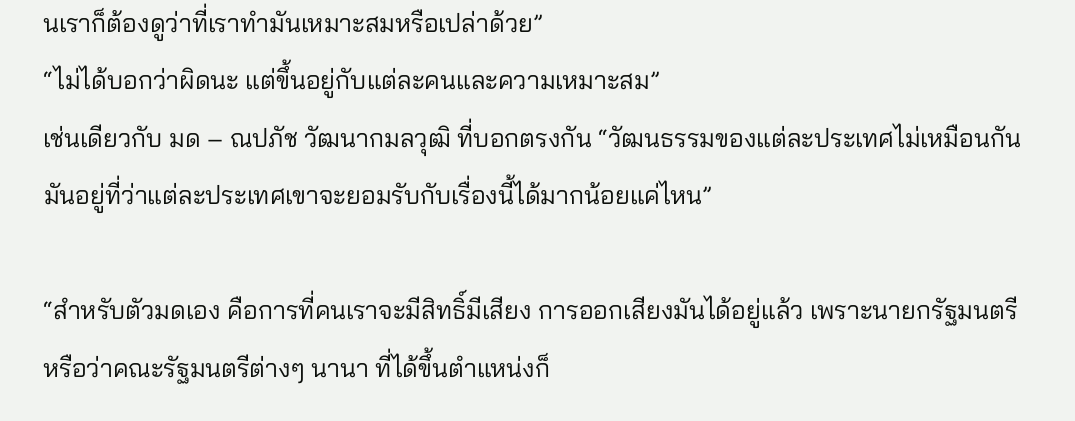นเราก็ต้องดูว่าที่เราทำมันเหมาะสมหรือเปล่าด้วย”
“ไม่ได้บอกว่าผิดนะ แต่ขึ้นอยู่กับแต่ละคนและความเหมาะสม”
เช่นเดียวกับ มด – ณปภัช วัฒนากมลวุฒิ ที่บอกตรงกัน “วัฒนธรรมของแต่ละประเทศไม่เหมือนกัน มันอยู่ที่ว่าแต่ละประเทศเขาจะยอมรับกับเรื่องนี้ได้มากน้อยแค่ไหน”

“สำหรับตัวมดเอง คือการที่คนเราจะมีสิทธิ์มีเสียง การออกเสียงมันได้อยู่แล้ว เพราะนายกรัฐมนตรี หรือว่าคณะรัฐมนตรีต่างๆ นานา ที่ได้ขึ้นตำแหน่งก็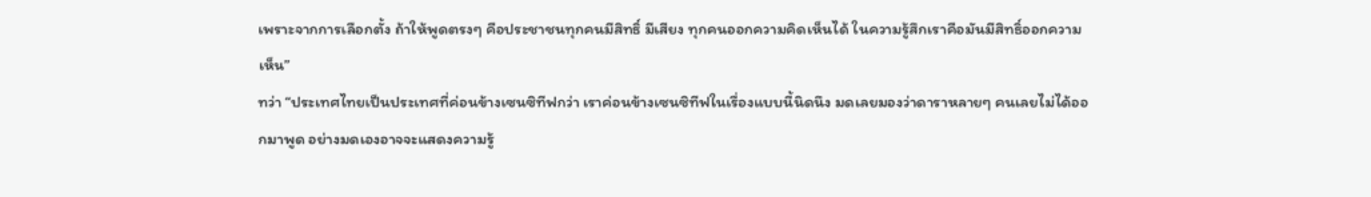เพราะจากการเลือกตั้ง ถ้าให้พูดตรงๆ คือประชาชนทุกคนมีสิทธิ์ มีเสียง ทุกคนออกความคิดเห็นได้ ในความรู้สึกเราคือมันมีสิทธิ์ออกความเห็น”
ทว่า “ประเทศไทยเป็นประเทศที่ค่อนข้างเซนซิทีฟกว่า เราค่อนข้างเซนซิทีฟในเรื่องแบบนี้นิดนึง มดเลยมองว่าดาราหลายๆ คนเลยไม่ได้ออกมาพูด อย่างมดเองอาจจะแสดงความรู้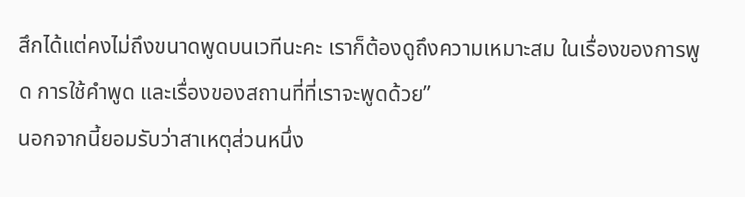สึกได้แต่คงไม่ถึงขนาดพูดบนเวทีนะคะ เราก็ต้องดูถึงความเหมาะสม ในเรื่องของการพูด การใช้คำพูด และเรื่องของสถานที่ที่เราจะพูดด้วย”
นอกจากนี้ยอมรับว่าสาเหตุส่วนหนึ่ง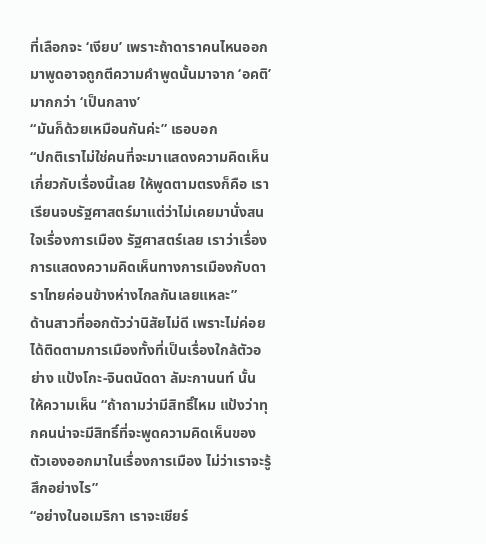ที่เลือกจะ ‘เงียบ’ เพราะถ้าดาราคนไหนออกมาพูดอาจถูกตีความคำพูดนั้นมาจาก ‘อคติ’ มากกว่า ‘เป็นกลาง’
“มันก็ด้วยเหมือนกันค่ะ” เธอบอก
“ปกติเราไม่ใช่คนที่จะมาแสดงความคิดเห็นเกี่ยวกับเรื่องนี้เลย ให้พูดตามตรงก็คือ เราเรียนจบรัฐศาสตร์มาแต่ว่าไม่เคยมานั่งสนใจเรื่องการเมือง รัฐศาสตร์เลย เราว่าเรื่องการแสดงความคิดเห็นทางการเมืองกับดาราไทยค่อนข้างห่างไกลกันเลยแหละ”
ด้านสาวที่ออกตัวว่านิสัยไม่ดี เพราะไม่ค่อยได้ติดตามการเมืองทั้งที่เป็นเรื่องใกล้ตัวอย่าง แป้งโกะ-จินตนัดดา ลัมะกานนท์ นั้น ให้ความเห็น “ถ้าถามว่ามีสิทธิ์ไหม แป้งว่าทุกคนน่าจะมีสิทธิ์ที่จะพูดความคิดเห็นของตัวเองออกมาในเรื่องการเมือง ไม่ว่าเราจะรู้สึกอย่างไร”
“อย่างในอเมริกา เราจะเชียร์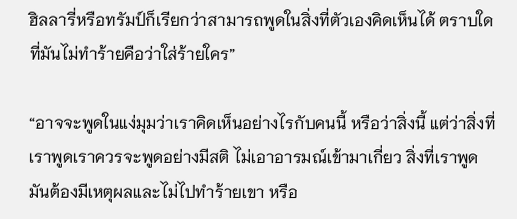ฮิลลารี่หรือทรัมป์ก็เรียกว่าสามารถพูดในสิ่งที่ตัวเองคิดเห็นได้ ตราบใดที่มันไม่ทำร้ายคือว่าใส่ร้ายใคร”

“อาจจะพูดในแง่มุมว่าเราคิดเห็นอย่างไรกับคนนี้ หรือว่าสิ่งนี้ แต่ว่าสิ่งที่เราพูดเราควรจะพูดอย่างมีสติ ไม่เอาอารมณ์เข้ามาเกี่ยว สิ่งที่เราพูดมันต้องมีเหตุผลและไม่ไปทำร้ายเขา หรือ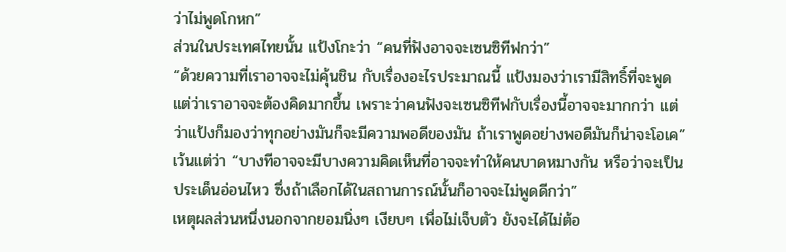ว่าไม่พูดโกหก”
ส่วนในประเทศไทยนั้น แป้งโกะว่า “คนที่ฟังอาจจะเซนซิทีฟกว่า”
“ด้วยความที่เราอาจจะไม่คุ้นชิน กับเรื่องอะไรประมาณนี้ แป้งมองว่าเรามีสิทธิ์ที่จะพูดแต่ว่าเราอาจจะต้องคิดมากขึ้น เพราะว่าคนฟังจะเซนซิทีฟกับเรื่องนี้อาจจะมากกว่า แต่ว่าแป้งก็มองว่าทุกอย่างมันก็จะมีความพอดีของมัน ถ้าเราพูดอย่างพอดีมันก็น่าจะโอเค”
เว้นแต่ว่า “บางทีอาจจะมีบางความคิดเห็นที่อาจจะทำให้คนบาดหมางกัน หรือว่าจะเป็นประเด็นอ่อนไหว ซึ่งถ้าเลือกได้ในสถานการณ์นั้นก็อาจจะไม่พูดดีกว่า”
เหตุผลส่วนหนึ่งนอกจากยอมนิ่งๆ เงียบๆ เพื่อไม่เจ็บตัว ยังจะได้ไม่ต้อ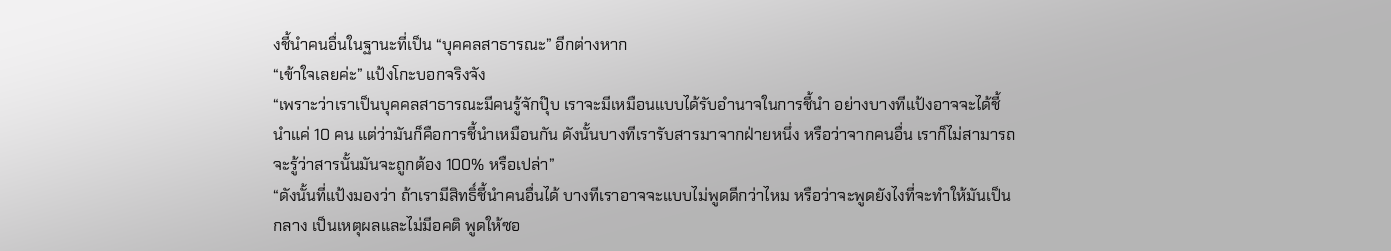งชี้นำคนอื่นในฐานะที่เป็น “บุคคลสาธารณะ” อีกต่างหาก
“เข้าใจเลยค่ะ” แป้งโกะบอกจริงจัง
“เพราะว่าเราเป็นบุคคลสาธารณะมีคนรู้จักปุ๊บ เราจะมีเหมือนแบบได้รับอำนาจในการชี้นำ อย่างบางทีแป้งอาจจะได้ชี้นำแค่ 10 คน แต่ว่ามันก็คือการชี้นำเหมือนกัน ดังนั้นบางทีเรารับสารมาจากฝ่ายหนึ่ง หรือว่าจากคนอื่น เราก็ไม่สามารถจะรู้ว่าสารนั้นมันจะถูกต้อง 100% หรือเปล่า”
“ดังนั้นที่แป้งมองว่า ถ้าเรามีสิทธิ์ชี้นำคนอื่นได้ บางทีเราอาจจะแบบไม่พูดดีกว่าไหม หรือว่าจะพูดยังไงที่จะทำให้มันเป็นกลาง เป็นเหตุผลและไม่มีอคติ พูดให้ซอ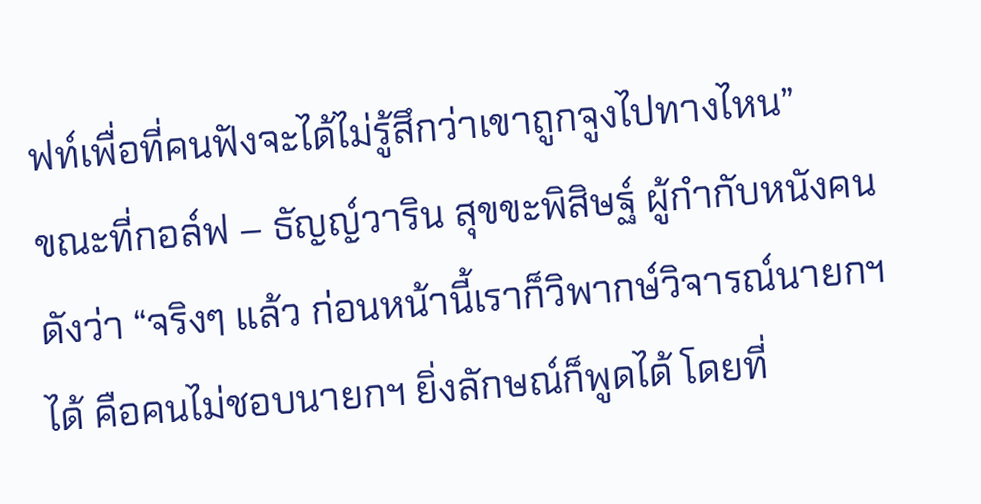ฟท์เพื่อที่คนฟังจะได้ไม่รู้สึกว่าเขาถูกจูงไปทางไหน”
ขณะที่กอล์ฟ – ธัญญ์วาริน สุขขะพิสิษฐ์ ผู้กำกับหนังคนดังว่า “จริงๆ แล้ว ก่อนหน้านี้เราก็วิพากษ์วิจารณ์นายกฯ ได้ คือคนไม่ชอบนายกฯ ยิ่งลักษณ์ก็พูดได้ โดยที่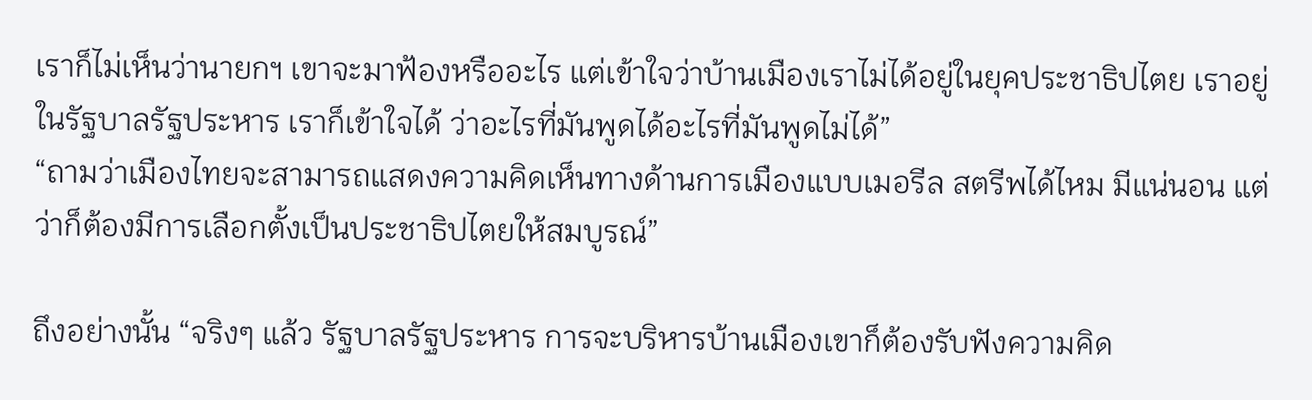เราก็ไม่เห็นว่านายกฯ เขาจะมาฟ้องหรืออะไร แต่เข้าใจว่าบ้านเมืองเราไม่ได้อยู่ในยุคประชาธิปไตย เราอยู่ในรัฐบาลรัฐประหาร เราก็เข้าใจได้ ว่าอะไรที่มันพูดได้อะไรที่มันพูดไม่ได้”
“ถามว่าเมืองไทยจะสามารถแสดงความคิดเห็นทางด้านการเมืองแบบเมอรีล สตรีพได้ไหม มีแน่นอน แต่ว่าก็ต้องมีการเลือกตั้งเป็นประชาธิปไตยให้สมบูรณ์”

ถึงอย่างนั้น “จริงๆ แล้ว รัฐบาลรัฐประหาร การจะบริหารบ้านเมืองเขาก็ต้องรับฟังความคิด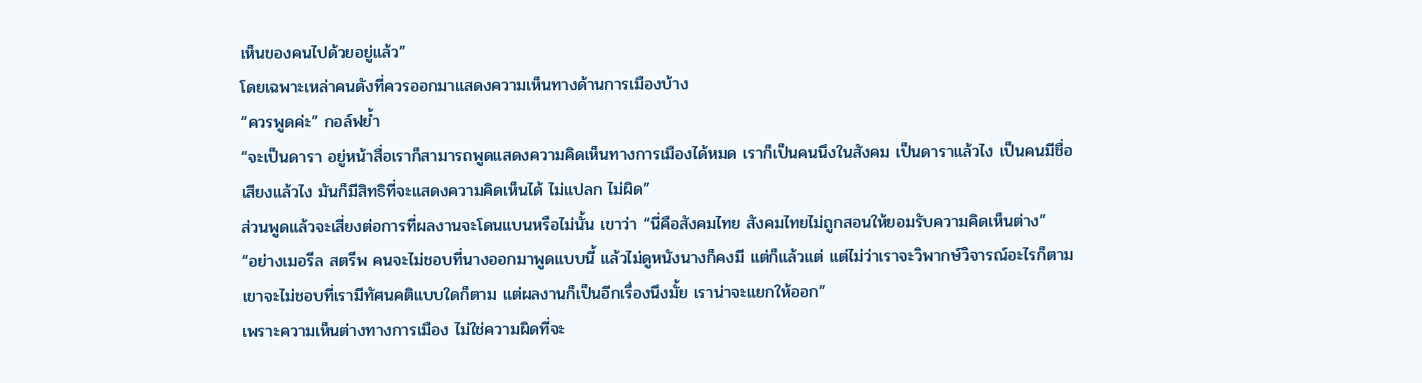เห็นของคนไปด้วยอยู่แล้ว”
โดยเฉพาะเหล่าคนดังที่ควรออกมาแสดงความเห็นทางด้านการเมืองบ้าง
“ควรพูดค่ะ” กอล์ฟย้ำ
“จะเป็นดารา อยู่หน้าสื่อเราก็สามารถพูดแสดงความคิดเห็นทางการเมืองได้หมด เราก็เป็นคนนึงในสังคม เป็นดาราแล้วไง เป็นคนมีชื่อเสียงแล้วไง มันก็มีสิทธิที่จะแสดงความคิดเห็นได้ ไม่แปลก ไม่ผิด”
ส่วนพูดแล้วจะเสี่ยงต่อการที่ผลงานจะโดนแบนหรือไม่นั้น เขาว่า “นี่คือสังคมไทย สังคมไทยไม่ถูกสอนให้ยอมรับความคิดเห็นต่าง”
“อย่างเมอรีล สตรีพ คนจะไม่ชอบที่นางออกมาพูดแบบนี้ แล้วไม่ดูหนังนางก็คงมี แต่ก็แล้วแต่ แต่ไม่ว่าเราจะวิพากษ์วิจารณ์อะไรก็ตาม เขาจะไม่ชอบที่เรามีทัศนคติแบบใดก็ตาม แต่ผลงานก็เป็นอีกเรื่องนึงมั้ย เราน่าจะแยกให้ออก”
เพราะความเห็นต่างทางการเมือง ไม่ใช่ความผิดที่จะ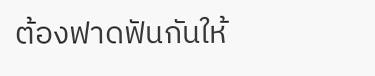ต้องฟาดฟันกันให้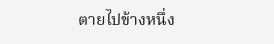ตายไปข้างหนึ่ง